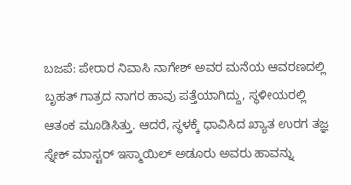ಬಜಪೆ: ಪೇರಾರ ನಿವಾಸಿ ನಾಗೇಶ್ ಅವರ ಮನೆಯ ಆವರಣದಲ್ಲಿ ಬೃಹತ್ ಗಾತ್ರದ ನಾಗರ ಹಾವು ಪತ್ತೆಯಾಗಿದ್ದು, ಸ್ಥಳೀಯರಲ್ಲಿ ಆತಂಕ ಮೂಡಿಸಿತ್ತು. ಆದರೆ, ಸ್ಥಳಕ್ಕೆ ಧಾವಿಸಿದ ಖ್ಯಾತ ಉರಗ ತಜ್ಞ ಸ್ನೇಕ್ ಮಾಸ್ಟರ್ ಇಸ್ಮಾಯಿಲ್ ಅಡೂರು ಅವರು ಹಾವನ್ನು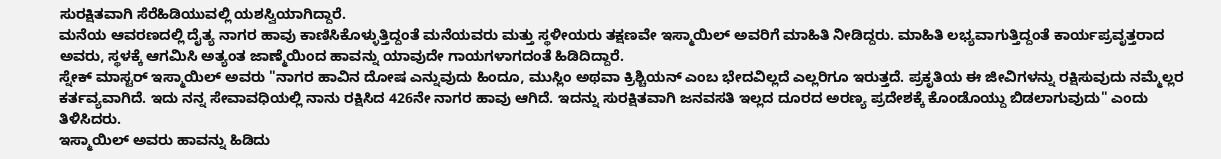ಸುರಕ್ಷಿತವಾಗಿ ಸೆರೆಹಿಡಿಯುವಲ್ಲಿ ಯಶಸ್ವಿಯಾಗಿದ್ದಾರೆ.
ಮನೆಯ ಆವರಣದಲ್ಲಿ ದೈತ್ಯ ನಾಗರ ಹಾವು ಕಾಣಿಸಿಕೊಳ್ಳುತ್ತಿದ್ದಂತೆ ಮನೆಯವರು ಮತ್ತು ಸ್ಥಳೀಯರು ತಕ್ಷಣವೇ ಇಸ್ಮಾಯಿಲ್ ಅವರಿಗೆ ಮಾಹಿತಿ ನೀಡಿದ್ದರು. ಮಾಹಿತಿ ಲಭ್ಯವಾಗುತ್ತಿದ್ದಂತೆ ಕಾರ್ಯಪ್ರವೃತ್ತರಾದ ಅವರು, ಸ್ಥಳಕ್ಕೆ ಆಗಮಿಸಿ ಅತ್ಯಂತ ಜಾಣ್ಮೆಯಿಂದ ಹಾವನ್ನು ಯಾವುದೇ ಗಾಯಗಳಾಗದಂತೆ ಹಿಡಿದಿದ್ದಾರೆ.
ಸ್ನೇಕ್ ಮಾಸ್ಟರ್ ಇಸ್ಮಾಯಿಲ್ ಅವರು "ನಾಗರ ಹಾವಿನ ದೋಷ ಎನ್ನುವುದು ಹಿಂದೂ, ಮುಸ್ಲಿಂ ಅಥವಾ ಕ್ರಿಶ್ಚಿಯನ್ ಎಂಬ ಭೇದವಿಲ್ಲದೆ ಎಲ್ಲರಿಗೂ ಇರುತ್ತದೆ. ಪ್ರಕೃತಿಯ ಈ ಜೀವಿಗಳನ್ನು ರಕ್ಷಿಸುವುದು ನಮ್ಮೆಲ್ಲರ ಕರ್ತವ್ಯವಾಗಿದೆ. ಇದು ನನ್ನ ಸೇವಾವಧಿಯಲ್ಲಿ ನಾನು ರಕ್ಷಿಸಿದ 426ನೇ ನಾಗರ ಹಾವು ಆಗಿದೆ. ಇದನ್ನು ಸುರಕ್ಷಿತವಾಗಿ ಜನವಸತಿ ಇಲ್ಲದ ದೂರದ ಅರಣ್ಯ ಪ್ರದೇಶಕ್ಕೆ ಕೊಂಡೊಯ್ದು ಬಿಡಲಾಗುವುದು" ಎಂದು ತಿಳಿಸಿದರು.
ಇಸ್ಮಾಯಿಲ್ ಅವರು ಹಾವನ್ನು ಹಿಡಿದು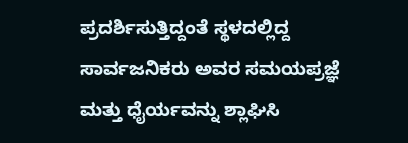ಪ್ರದರ್ಶಿಸುತ್ತಿದ್ದಂತೆ ಸ್ಥಳದಲ್ಲಿದ್ದ ಸಾರ್ವಜನಿಕರು ಅವರ ಸಮಯಪ್ರಜ್ಞೆ ಮತ್ತು ಧೈರ್ಯವನ್ನು ಶ್ಲಾಘಿಸಿ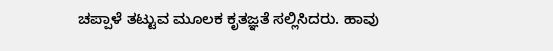ಚಪ್ಪಾಳೆ ತಟ್ಟುವ ಮೂಲಕ ಕೃತಜ್ಞತೆ ಸಲ್ಲಿಸಿದರು. ಹಾವು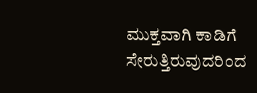ಮುಕ್ತವಾಗಿ ಕಾಡಿಗೆ ಸೇರುತ್ತಿರುವುದರಿಂದ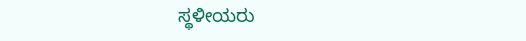ಸ್ಥಳೀಯರು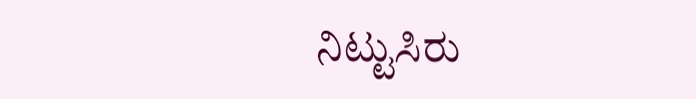ನಿಟ್ಟುಸಿರು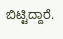ಬಿಟ್ಟಿದ್ದಾರೆ.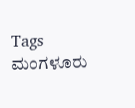Tags
ಮಂಗಳೂರು